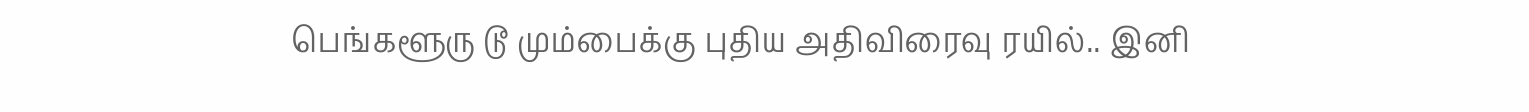பெங்களூரு டூ மும்பைக்கு புதிய அதிவிரைவு ரயில்.. இனி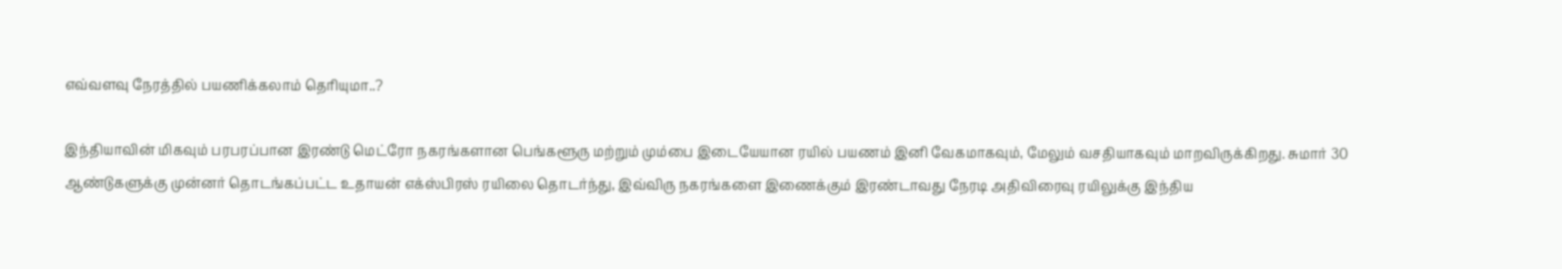எவ்வளவு நேரத்தில் பயணிக்கலாம் தெரியுமா..?

இந்தியாவின் மிகவும் பரபரப்பான இரண்டு மெட்ரோ நகரங்களான பெங்களூரு மற்றும் மும்பை இடையேயான ரயில் பயணம் இனி வேகமாகவும், மேலும் வசதியாகவும் மாறவிருக்கிறது. சுமார் 30 ஆண்டுகளுக்கு முன்னர் தொடங்கப்பட்ட உதாயன் எக்ஸ்பிரஸ் ரயிலை தொடர்ந்து, இவ்விரு நகரங்களை இணைக்கும் இரண்டாவது நேரடி அதிவிரைவு ரயிலுக்கு இந்திய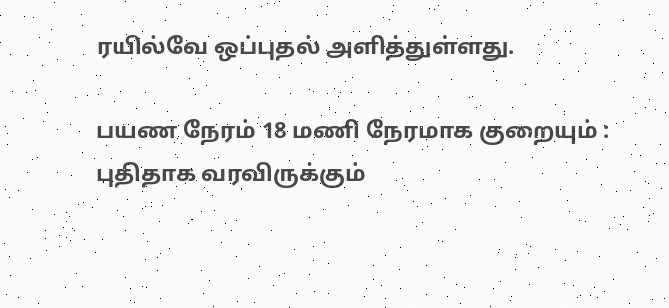ரயில்வே ஒப்புதல் அளித்துள்ளது.

பயண நேரம் 18 மணி நேரமாக குறையும் : புதிதாக வரவிருக்கும்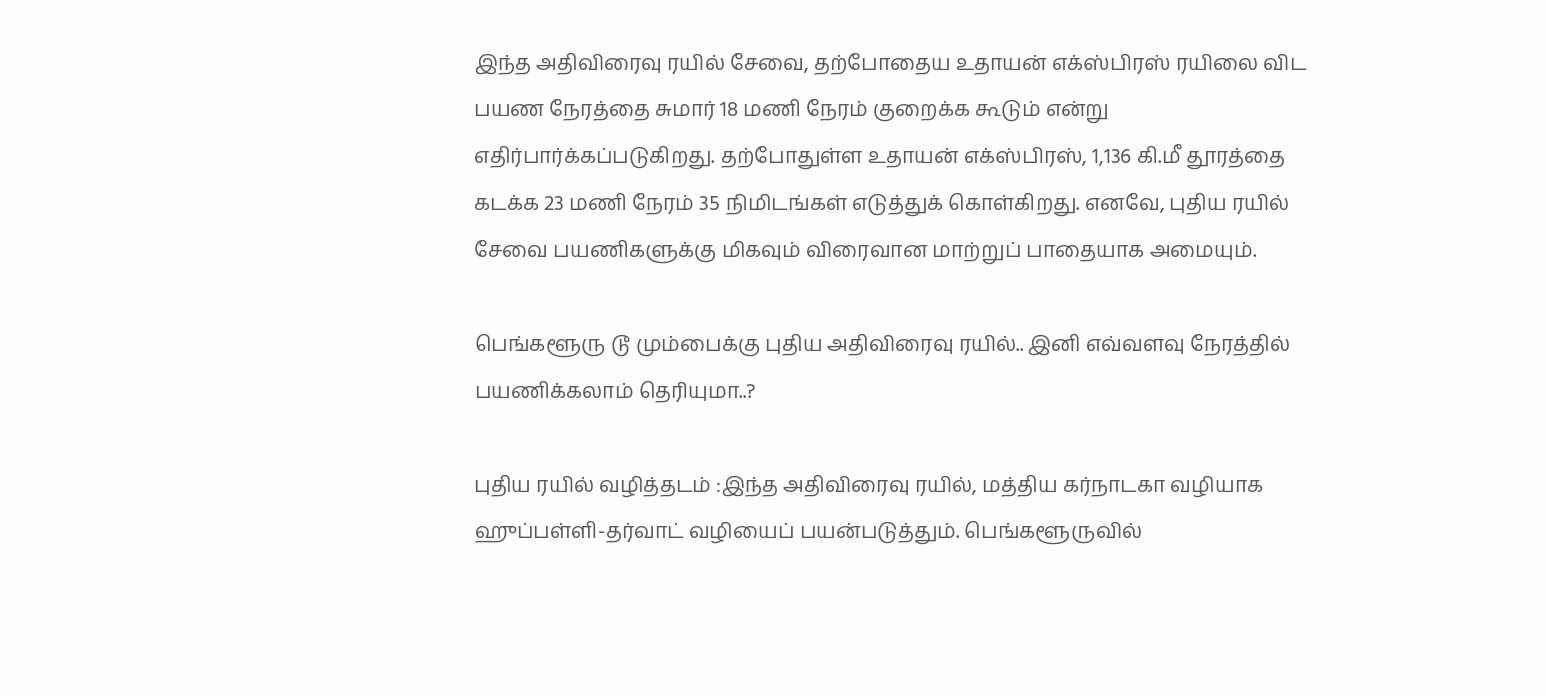இந்த அதிவிரைவு ரயில் சேவை, தற்போதைய உதாயன் எக்ஸ்பிரஸ் ரயிலை விட பயண நேரத்தை சுமார் 18 மணி நேரம் குறைக்க கூடும் என்று எதிர்பார்க்கப்படுகிறது. தற்போதுள்ள உதாயன் எக்ஸ்பிரஸ், 1,136 கி.மீ தூரத்தை கடக்க 23 மணி நேரம் 35 நிமிடங்கள் எடுத்துக் கொள்கிறது. எனவே, புதிய ரயில் சேவை பயணிகளுக்கு மிகவும் விரைவான மாற்றுப் பாதையாக அமையும்.

பெங்களூரு டூ மும்பைக்கு புதிய அதிவிரைவு ரயில்.. இனி எவ்வளவு நேரத்தில் பயணிக்கலாம் தெரியுமா..?

புதிய ரயில் வழித்தடம் :இந்த அதிவிரைவு ரயில், மத்திய கர்நாடகா வழியாக ஹுப்பள்ளி-தர்வாட் வழியைப் பயன்படுத்தும். பெங்களூருவில்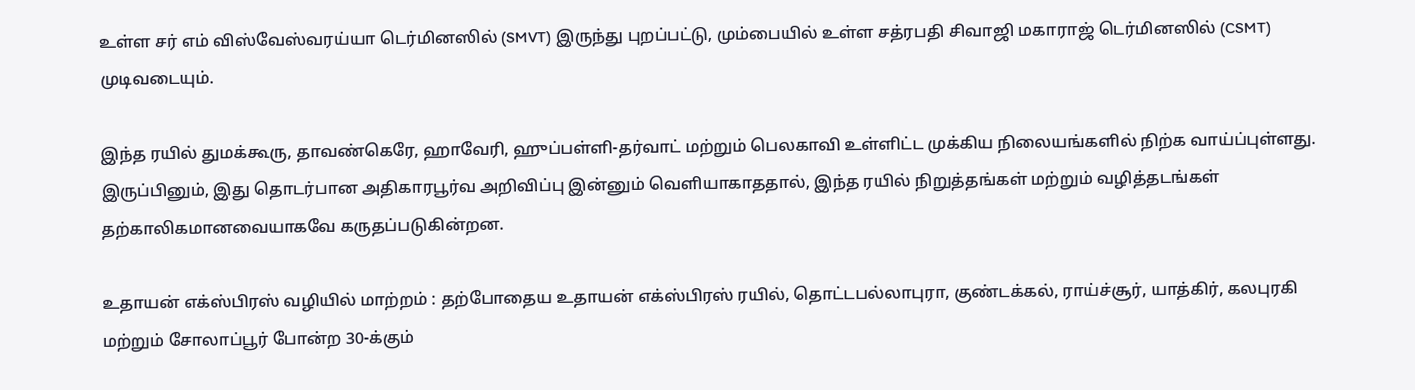உள்ள சர் எம் விஸ்வேஸ்வரய்யா டெர்மினஸில் (SMVT) இருந்து புறப்பட்டு, மும்பையில் உள்ள சத்ரபதி சிவாஜி மகாராஜ் டெர்மினஸில் (CSMT) முடிவடையும்.

இந்த ரயில் துமக்கூரு, தாவண்கெரே, ஹாவேரி, ஹுப்பள்ளி-தர்வாட் மற்றும் பெலகாவி உள்ளிட்ட முக்கிய நிலையங்களில் நிற்க வாய்ப்புள்ளது. இருப்பினும், இது தொடர்பான அதிகாரபூர்வ அறிவிப்பு இன்னும் வெளியாகாததால், இந்த ரயில் நிறுத்தங்கள் மற்றும் வழித்தடங்கள் தற்காலிகமானவையாகவே கருதப்படுகின்றன.

உதாயன் எக்ஸ்பிரஸ் வழியில் மாற்றம் : தற்போதைய உதாயன் எக்ஸ்பிரஸ் ரயில், தொட்டபல்லாபுரா, குண்டக்கல், ராய்ச்சூர், யாத்கிர், கலபுரகி மற்றும் சோலாப்பூர் போன்ற 30-க்கும்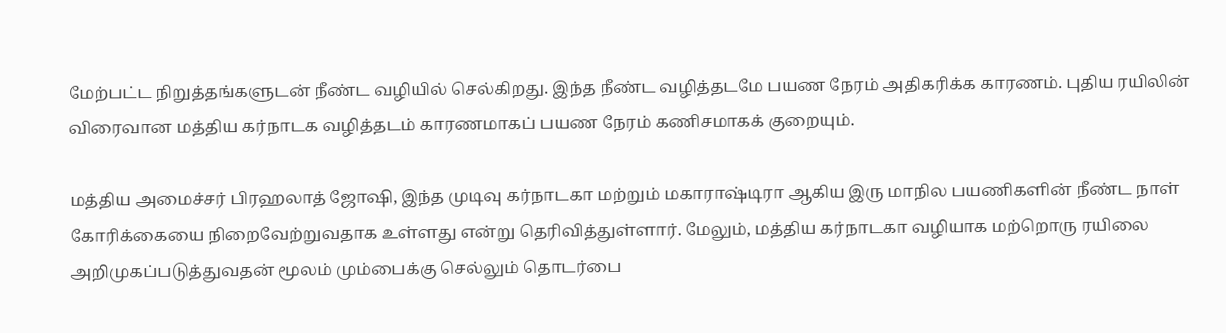மேற்பட்ட நிறுத்தங்களுடன் நீண்ட வழியில் செல்கிறது. இந்த நீண்ட வழித்தடமே பயண நேரம் அதிகரிக்க காரணம். புதிய ரயிலின் விரைவான மத்திய கர்நாடக வழித்தடம் காரணமாகப் பயண நேரம் கணிசமாகக் குறையும்.

மத்திய அமைச்சர் பிரஹலாத் ஜோஷி, இந்த முடிவு கர்நாடகா மற்றும் மகாராஷ்டிரா ஆகிய இரு மாநில பயணிகளின் நீண்ட நாள் கோரிக்கையை நிறைவேற்றுவதாக உள்ளது என்று தெரிவித்துள்ளார். மேலும், மத்திய கர்நாடகா வழியாக மற்றொரு ரயிலை அறிமுகப்படுத்துவதன் மூலம் மும்பைக்கு செல்லும் தொடர்பை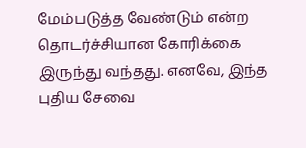மேம்படுத்த வேண்டும் என்ற தொடர்ச்சியான கோரிக்கை இருந்து வந்தது. எனவே, இந்த புதிய சேவை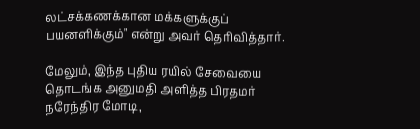லட்சக்கணக்கான மக்களுக்குப் பயனளிக்கும்" என்று அவர் தெரிவித்தார்.

மேலும், இந்த புதிய ரயில் சேவையை தொடங்க அனுமதி அளித்த பிரதமர் நரேந்திர மோடி,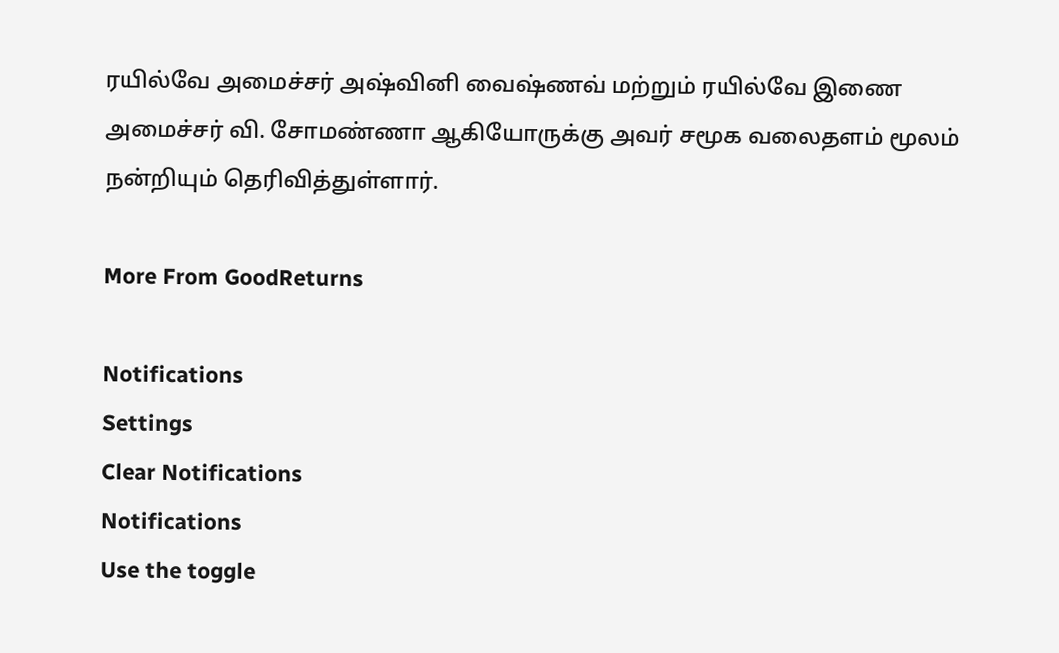ரயில்வே அமைச்சர் அஷ்வினி வைஷ்ணவ் மற்றும் ரயில்வே இணை அமைச்சர் வி. சோமண்ணா ஆகியோருக்கு அவர் சமூக வலைதளம் மூலம் நன்றியும் தெரிவித்துள்ளார்.

More From GoodReturns

Notifications
Settings
Clear Notifications
Notifications
Use the toggle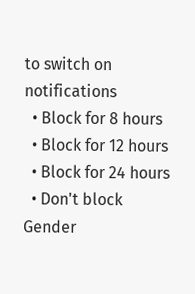to switch on notifications
  • Block for 8 hours
  • Block for 12 hours
  • Block for 24 hours
  • Don't block
Gender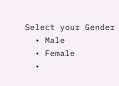Select your Gender
  • Male
  • Female
  •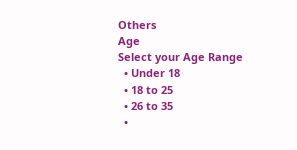Others
Age
Select your Age Range
  • Under 18
  • 18 to 25
  • 26 to 35
  •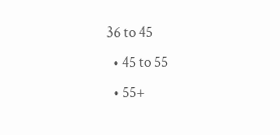36 to 45
  • 45 to 55
  • 55+